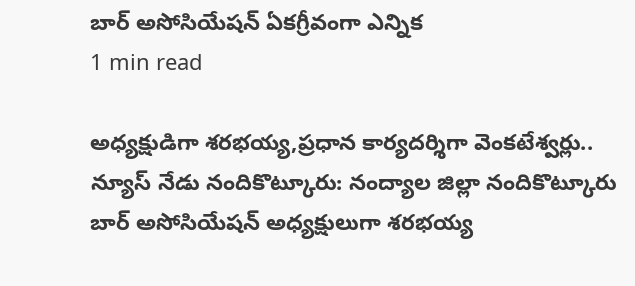బార్ అసోసియేషన్ ఏకగ్రీవంగా ఎన్నిక
1 min read

అధ్యక్షుడిగా శరభయ్య,ప్రధాన కార్యదర్శిగా వెంకటేశ్వర్లు..
న్యూస్ నేడు నందికొట్కూరు: నంద్యాల జిల్లా నందికొట్కూరు బార్ అసోసియేషన్ అధ్యక్షులుగా శరభయ్య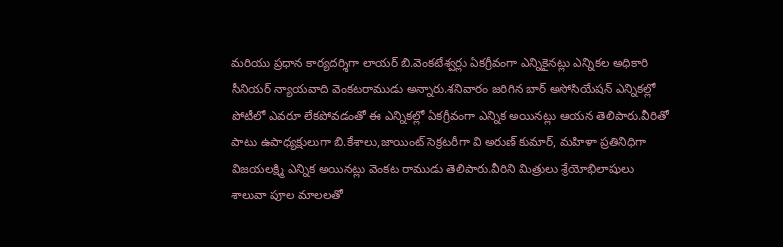మరియు ప్రధాన కార్యదర్శిగా లాయర్ బి.వెంకటేశ్వర్లు ఏకగ్రీవంగా ఎన్నికైనట్లు ఎన్నికల అధికారి సీనియర్ న్యాయవాది వెంకటరాముడు అన్నారు.శనివారం జరిగిన బార్ అసోసియేషన్ ఎన్నికల్లో పోటీలో ఎవరూ లేకపోవడంతో ఈ ఎన్నికల్లో ఏకగ్రీవంగా ఎన్నిక అయినట్లు ఆయన తెలిపారు.వీరితో పాటు ఉపాధ్యక్షులుగా బి.కేశాలు,జాయింట్ సెక్రటరీగా వి అరుణ్ కుమార్, మహిళా ప్రతినిధిగా విజయలక్ష్మి ఎన్నిక అయినట్లు వెంకట రాముడు తెలిపారు.వీరిని మిత్రులు శ్రేయోభిలాషులు శాలువా పూల మాలలతో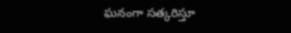ఘనంగా సత్కరిస్తూ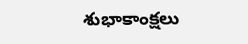శుభాకాంక్షలు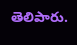తెలిపారు.